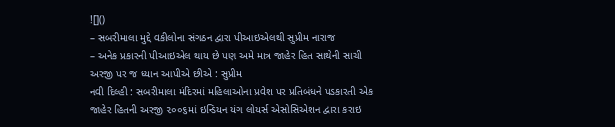![]()
– સબરીમાલા મુદ્દે વકીલોના સંગઠન દ્વારા પીઆઇએલથી સુપ્રીમ નારાજ
– અનેક પ્રકારની પીઆઇએલ થાય છે પણ અમે માત્ર જાહેર હિત સાથેની સાચી અરજી પર જ ધ્યાન આપીએ છીએ : સુપ્રીમ
નવી દિલ્હી : સબરીમાલા મંદિરમાં મહિલાઓના પ્રવેશ પર પ્રતિબંધને પડકારતી એક જાહેર હિતની અરજી ૨૦૦૬માં ઇન્ડિયન યંગ લોયર્સ એસોસિએશન દ્વારા કરાઇ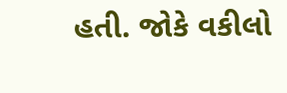હતી. જોકે વકીલો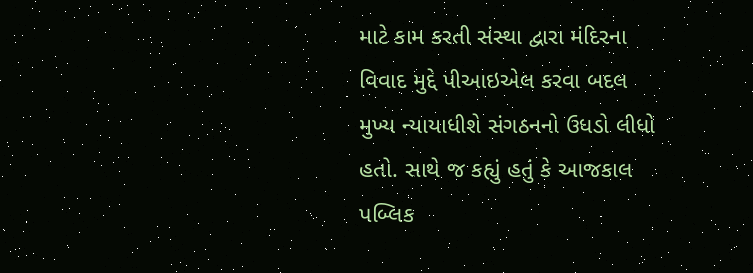માટે કામ કરતી સંસ્થા દ્વારા મંદિરના વિવાદ મુદ્દે પીઆઇએલ કરવા બદલ મુખ્ય ન્યાયાધીશે સંગઠનનો ઉધડો લીધો હતો. સાથે જ કહ્યું હતું કે આજકાલ પબ્લિક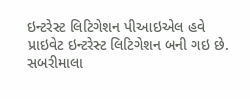ઇન્ટરેસ્ટ લિટિગેશન પીઆઇએલ હવે પ્રાઇવેટ ઇન્ટરેસ્ટ લિટિગેશન બની ગઇ છે.
સબરીમાલા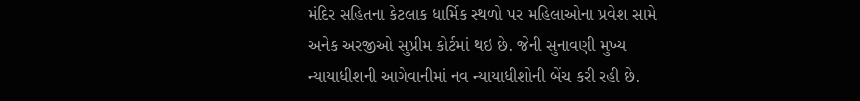મંદિર સહિતના કેટલાક ધાર્મિક સ્થળો પર મહિલાઓના પ્રવેશ સામે અનેક અરજીઓ સુપ્રીમ કોર્ટમાં થઇ છે. જેની સુનાવણી મુખ્ય ન્યાયાધીશની આગેવાનીમાં નવ ન્યાયાધીશોની બેંચ કરી રહી છે.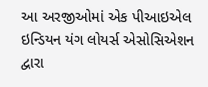આ અરજીઓમાં એક પીઆઇએલ ઇન્ડિયન યંગ લોયર્સ એસોસિએશન દ્વારા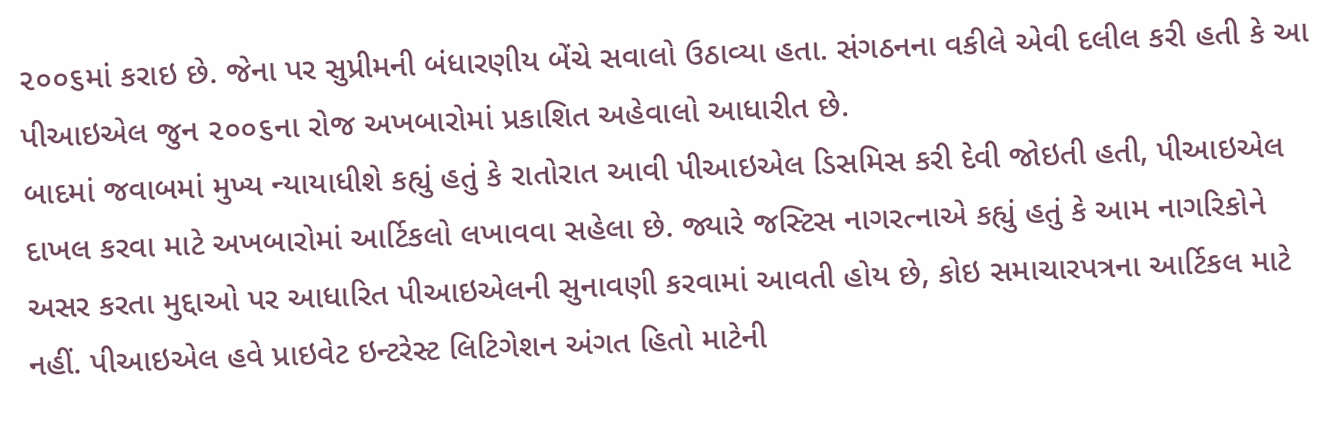૨૦૦૬માં કરાઇ છે. જેના પર સુપ્રીમની બંધારણીય બેંચે સવાલો ઉઠાવ્યા હતા. સંગઠનના વકીલે એવી દલીલ કરી હતી કે આ પીઆઇએલ જુન ૨૦૦૬ના રોજ અખબારોમાં પ્રકાશિત અહેવાલો આધારીત છે.
બાદમાં જવાબમાં મુખ્ય ન્યાયાધીશે કહ્યું હતું કે રાતોરાત આવી પીઆઇએલ ડિસમિસ કરી દેવી જોઇતી હતી, પીઆઇએલ દાખલ કરવા માટે અખબારોમાં આર્ટિકલો લખાવવા સહેલા છે. જ્યારે જસ્ટિસ નાગરત્નાએ કહ્યું હતું કે આમ નાગરિકોને અસર કરતા મુદ્દાઓ પર આધારિત પીઆઇએલની સુનાવણી કરવામાં આવતી હોય છે, કોઇ સમાચારપત્રના આર્ટિકલ માટે નહીં. પીઆઇએલ હવે પ્રાઇવેટ ઇન્ટરેસ્ટ લિટિગેશન અંગત હિતો માટેની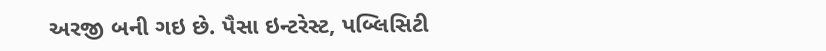અરજી બની ગઇ છે. પૈસા ઇન્ટરેસ્ટ, પબ્લિસિટી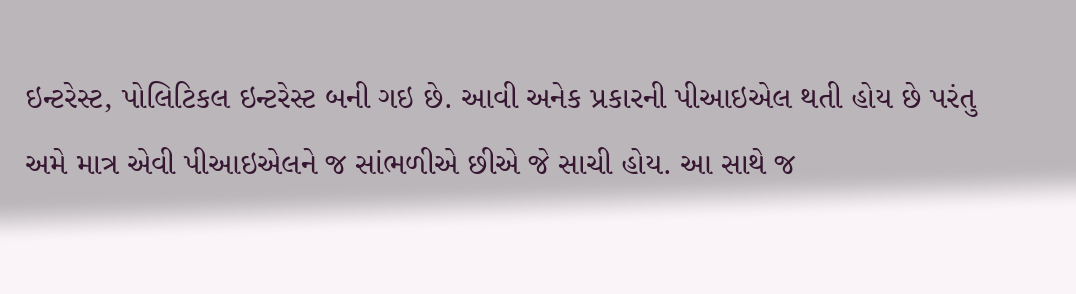ઇન્ટરેસ્ટ, પોલિટિકલ ઇન્ટરેસ્ટ બની ગઇ છે. આવી અનેક પ્રકારની પીઆઇએલ થતી હોય છે પરંતુ અમે માત્ર એવી પીઆઇએલને જ સાંભળીએ છીએ જે સાચી હોય. આ સાથે જ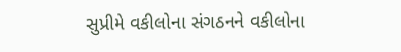સુપ્રીમે વકીલોના સંગઠનને વકીલોના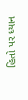હિતો પર ધ્યાન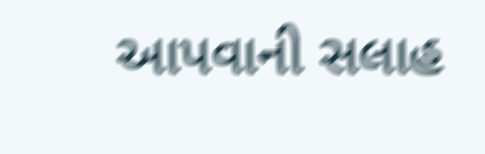આપવાની સલાહ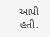આપી હતી.